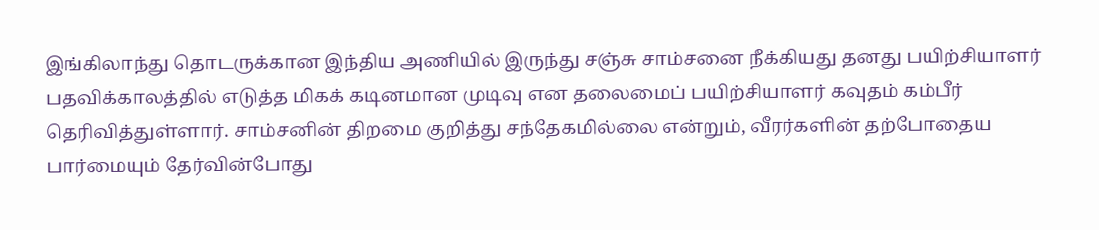இங்கிலாந்து தொடருக்கான இந்திய அணியில் இருந்து சஞ்சு சாம்சனை நீக்கியது தனது பயிற்சியாளர் பதவிக்காலத்தில் எடுத்த மிகக் கடினமான முடிவு என தலைமைப் பயிற்சியாளர் கவுதம் கம்பீர் தெரிவித்துள்ளார். சாம்சனின் திறமை குறித்து சந்தேகமில்லை என்றும், வீரர்களின் தற்போதைய பார்மையும் தேர்வின்போது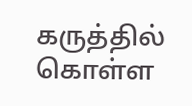கருத்தில் கொள்ள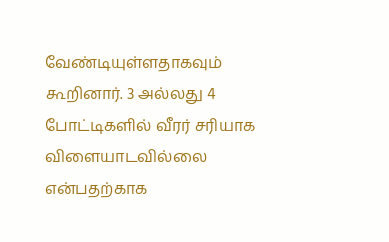வேண்டியுள்ளதாகவும் கூறினார். 3 அல்லது 4 போட்டிகளில் வீரர் சரியாக விளையாடவில்லை என்பதற்காக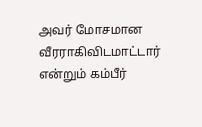அவர் மோசமான வீரராகிவிடமாட்டார் என்றும் கம்பீர்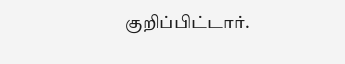குறிப்பிட்டார்.